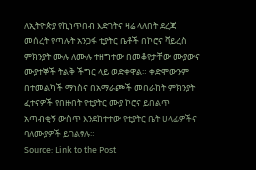ለኢትዮጵያ የኪነጥበብ እድገትና ዛሬ ላለበት ደረጃ መሰረት የጣሉት አንጋፋ ቲያትር ቤቶች በኮሮና ቫይረስ ምክንያት ሙሉ ለሙሉ ተዘግተው በመቆየታቸው ሙያውና ሙያተኞች ትልቅ ችግር ላይ ወድቀዋል። ቀድሞውንም በተመልካች ማነስና በአማራጮች መበራከት ምክንያት ፈተናዎች የበዙበት የቲያትር ሙያ ኮሮና ይበልጥ አጣብቂኝ ውስጥ እንደከተተው የቲያትር ቤት ሀላፊዎችና ባለሙያዎች ይገልፃሉ።
Source: Link to the Post